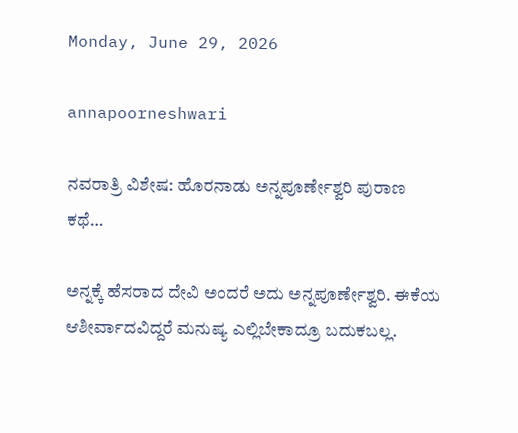Monday, June 29, 2026

annapoorneshwari

ನವರಾತ್ರಿ ವಿಶೇಷ: ಹೊರನಾಡು ಅನ್ನಪೂರ್ಣೇಶ್ವರಿ ಪುರಾಣ ಕಥೆ…

ಅನ್ನಕ್ಕೆ ಹೆಸರಾದ ದೇವಿ ಅಂದರೆ ಅದು ಅನ್ನಪೂರ್ಣೇಶ್ವರಿ. ಈಕೆಯ ಆಶೀರ್ವಾದವಿದ್ದರೆ ಮನುಷ್ಯ ಎಲ್ಲಿಬೇಕಾದ್ರೂ ಬದುಕಬಲ್ಲ.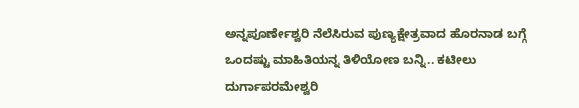ಅನ್ನಪೂರ್ಣೇಶ್ವರಿ ನೆಲೆಸಿರುವ ಪುಣ್ಯಕ್ಷೇತ್ರವಾದ ಹೊರನಾಡ ಬಗ್ಗೆ ಒಂದಷ್ಟು ಮಾಹಿತಿಯನ್ನ ತಿಳಿಯೋಣ ಬನ್ನಿ.. ಕಟೀಲು ದುರ್ಗಾಪರಮೇಶ್ವರಿ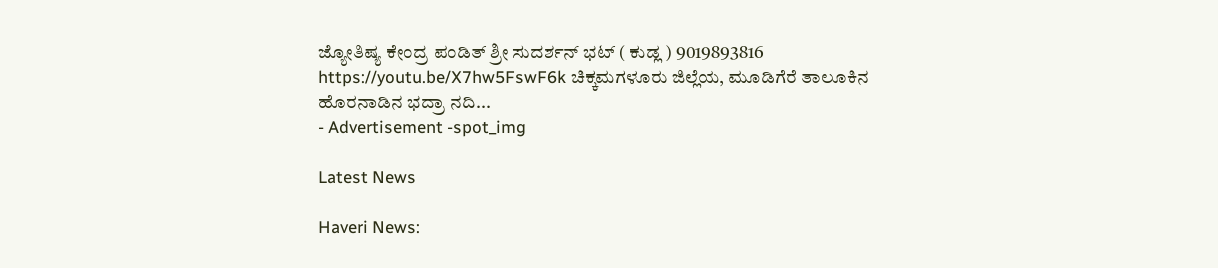ಜ್ಯೋತಿಷ್ಯ ಕೇಂದ್ರ ಪಂಡಿತ್ ಶ್ರೀ ಸುದರ್ಶನ್ ಭಟ್ ( ಕುಡ್ಲ ) 9019893816 https://youtu.be/X7hw5FswF6k ಚಿಕ್ಕಮಗಳೂರು ಜಿಲ್ಲೆಯ, ಮೂಡಿಗೆರೆ ತಾಲೂಕಿನ ಹೊರನಾಡಿನ ಭದ್ರಾ ನದಿ...
- Advertisement -spot_img

Latest News

Haveri News: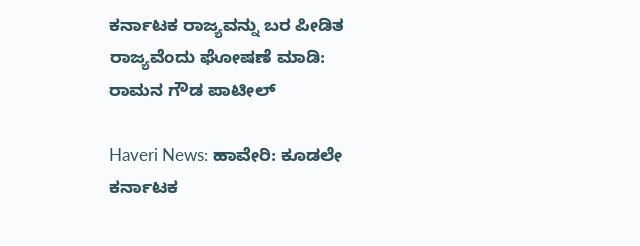ಕರ್ನಾಟಕ ರಾಜ್ಯವನ್ನು ಬರ ಪೀಡಿತ ರಾಜ್ಯವೆಂದು ಘೋಷಣೆ ಮಾಡಿ: ರಾಮನ ಗೌಡ ಪಾಟೀಲ್

Haveri News: ಹಾವೇರಿ: ಕೂಡಲೇ ಕರ್ನಾಟಕ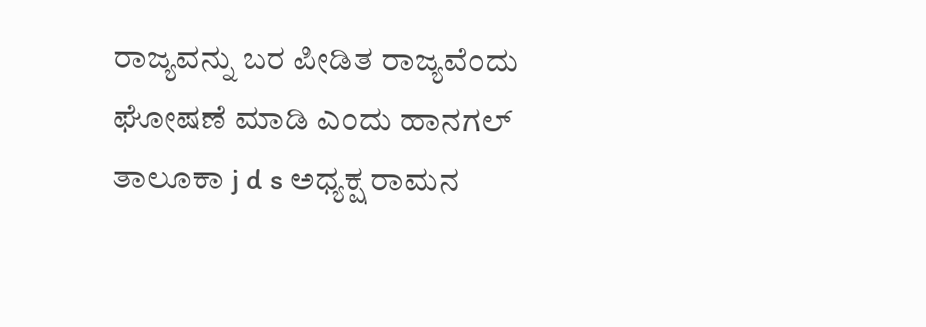ರಾಜ್ಯವನ್ನು ಬರ ಪೀಡಿತ ರಾಜ್ಯವೆಂದು ಘೋಷಣೆ ಮಾಡಿ ಎಂದು ಹಾನಗಲ್ ತಾಲೂಕಾ j d s ಅಧ್ಯಕ್ಷ ರಾಮನ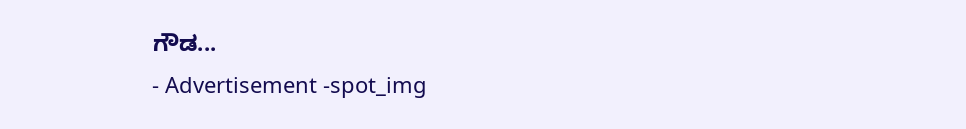ಗೌಡ...
- Advertisement -spot_img